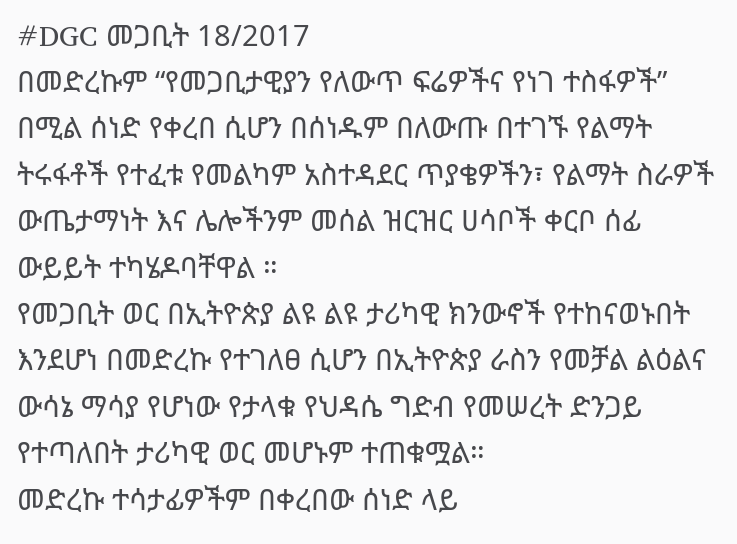#DGC መጋቢት 18/2017
በመድረኩም “የመጋቢታዊያን የለውጥ ፍሬዎችና የነገ ተስፋዎች” በሚል ሰነድ የቀረበ ሲሆን በሰነዱም በለውጡ በተገኙ የልማት ትሩፋቶች የተፈቱ የመልካም አስተዳደር ጥያቄዎችን፣ የልማት ስራዎች ውጤታማነት እና ሌሎችንም መሰል ዝርዝር ሀሳቦች ቀርቦ ሰፊ ውይይት ተካሄዶባቸዋል ።
የመጋቢት ወር በኢትዮጵያ ልዩ ልዩ ታሪካዊ ክንውኖች የተከናወኑበት እንደሆነ በመድረኩ የተገለፀ ሲሆን በኢትዮጵያ ራስን የመቻል ልዕልና ውሳኔ ማሳያ የሆነው የታላቁ የህዳሴ ግድብ የመሠረት ድንጋይ የተጣለበት ታሪካዊ ወር መሆኑም ተጠቁሟል።
መድረኩ ተሳታፊዎችም በቀረበው ሰነድ ላይ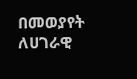በመወያየት ለሀገራዊ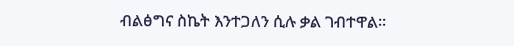ብልፅግና ስኬት እንተጋለን ሲሉ ቃል ገብተዋል።